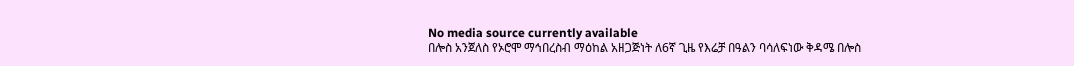No media source currently available
በሎስ አንጀለስ የኦሮሞ ማኅበረስብ ማዕከል አዘጋጅነት ለ6ኛ ጊዜ የእሬቻ በዓልን ባሳለፍነው ቅዳሜ በሎስ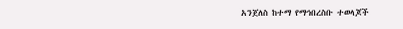አንጀለስ ከተማ የማኅበረስቡ ተወላጆች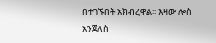በተገኙበት አክብረዋል፡፡ እዛው ሎስ አንጀለስ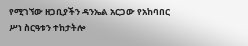የሚገኘው ዘጋቢያችን ዳንኤል አርጋው የአከባበር ሥነ ስርዓቱን ተከታትሎ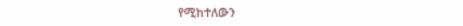የሚከተለውን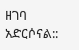ዘገባ አድርሶናል::